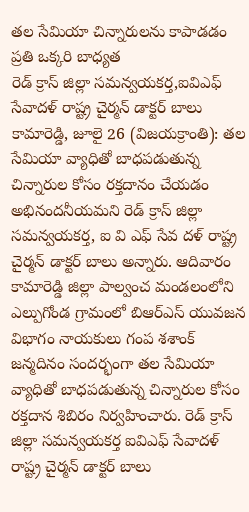తల సేమియా చిన్నారులను కాపాడడం
ప్రతి ఒక్కరి బాధ్యత
రెడ్ క్రాస్ జిల్లా సమన్వయకర్త,ఐవిఎఫ్ సేవాదళ్ రాష్ట్ర చైర్మన్ డాక్టర్ బాలు
కామారెడ్డి, జూలై 26 (విజయక్రాంతి): తల సేమియా వ్యాధితో బాధపడుతున్న చిన్నారుల కోసం రక్తదానం చేయడం అభినందనీయమని రెడ్ క్రాస్ జిల్లా సమన్వయకర్త, ఐ వి ఎఫ్ సేవ దళ్ రాష్ట్ర చైర్మన్ డాక్టర్ బాలు అన్నారు. ఆదివారం కామారెడ్డి జిల్లా పాల్వంచ మండలంలోని ఎల్పుగోండ గ్రామంలో బిఆర్ఎస్ యువజన విభాగం నాయకులు గంప శశాంక్ జన్మదినం సందర్భంగా తల సేమియా వ్యాధితో బాధపడుతున్న చిన్నారుల కోసం రక్తదాన శిబిరం నిర్వహించారు. రెడ్ క్రాస్ జిల్లా సమన్వయకర్త ఐవిఎఫ్ సేవాదళ్ రాష్ట్ర చైర్మన్ డాక్టర్ బాలు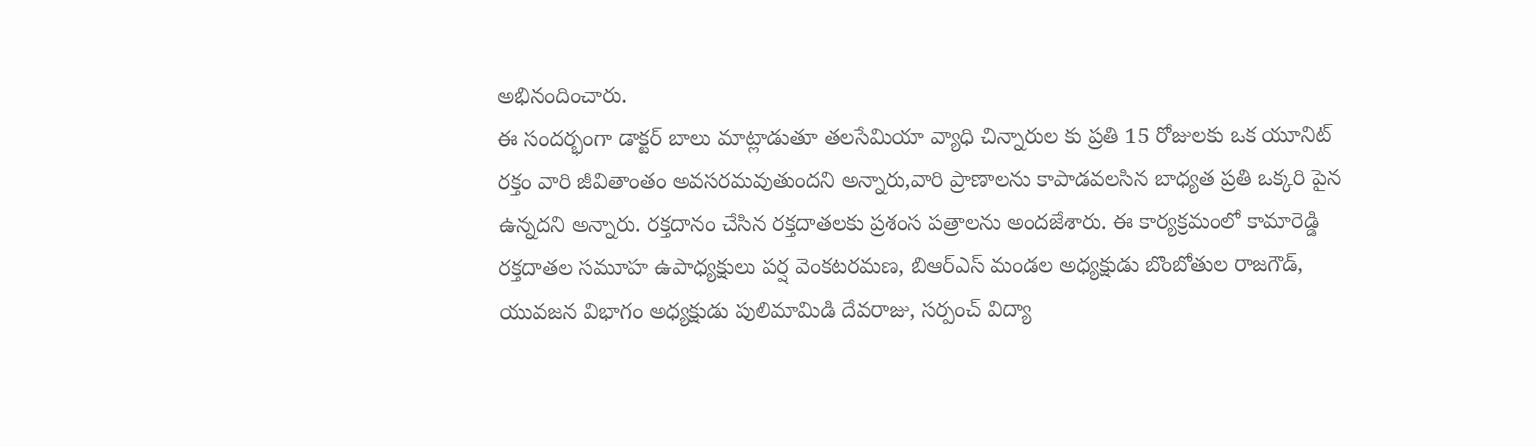అభినందించారు.
ఈ సందర్భంగా డాక్టర్ బాలు మాట్లాడుతూ తలసేమియా వ్యాధి చిన్నారుల కు ప్రతి 15 రోజులకు ఒక యూనిట్ రక్తం వారి జీవితాంతం అవసరమవుతుందని అన్నారు,వారి ప్రాణాలను కాపాడవలసిన బాధ్యత ప్రతి ఒక్కరి పైన ఉన్నదని అన్నారు. రక్తదానం చేసిన రక్తదాతలకు ప్రశంస పత్రాలను అందజేశారు. ఈ కార్యక్రమంలో కామారెడ్డి రక్తదాతల సమూహ ఉపాధ్యక్షులు పర్ష వెంకటరమణ, బిఆర్ఎస్ మండల అధ్యక్షుడు బొంబోతుల రాజగౌడ్, యువజన విభాగం అధ్యక్షుడు పులిమామిడి దేవరాజు, సర్పంచ్ విద్యా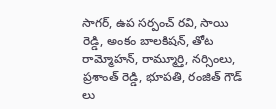సాగర్, ఉప సర్పంచ్ రవి, సాయి రెడ్డి, అంకం బాలకిషన్, తోట రామ్మోహన్, రామ్మూర్తి, నర్సింలు, ప్రశాంత్ రెడ్డి, భూపతి, రంజిత్ గౌడ్ లు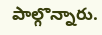పాల్గొన్నారు.